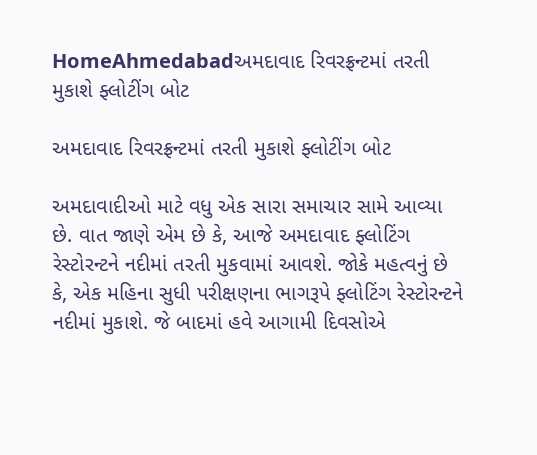HomeAhmedabadઅમદાવાદ રિવરફ્રન્ટમાં તરતી મુકાશે ફ્લોટીંગ બોટ

અમદાવાદ રિવરફ્રન્ટમાં તરતી મુકાશે ફ્લોટીંગ બોટ

અમદાવાદીઓ માટે વધુ એક સારા સમાચાર સામે આવ્યા છે. વાત જાણે એમ છે કે, આજે અમદાવાદ ફ્લોટિંગ રેસ્ટોરન્ટને નદીમાં તરતી મુકવામાં આવશે. જોકે મહત્વનું છે કે, એક મહિના સુધી પરીક્ષણના ભાગરૂપે ફ્લોટિંગ રેસ્ટોરન્ટને નદીમાં મુકાશે. જે બાદમાં હવે આગામી દિવસોએ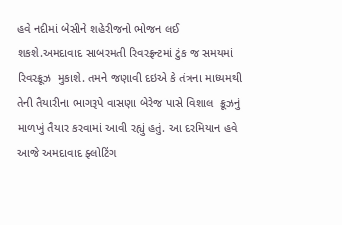હવે નદીમાં બેસીને શહેરીજનો ભોજન લઈ શકશે.અમદાવાદ સાબરમતી રિવરફ્રન્ટમાં ટુંક જ સમયમાં રિવરક્રૂઝ  મુકાશે. તમને જણાવી દઇએ કે તંત્રના માધ્યમથી  તેની તૈયારીના ભાગરૂપે વાસણા બેરેજ પાસે વિશાલ  ક્રૂઝનું માળખું તૈયાર કરવામાં આવી રહ્યું હતું. આ દરમિયાન હવે  આજે અમદાવાદ ફ્લોટિંગ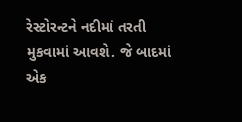રેસ્ટોરન્ટને નદીમાં તરતી મુકવામાં આવશે. જે બાદમાં એક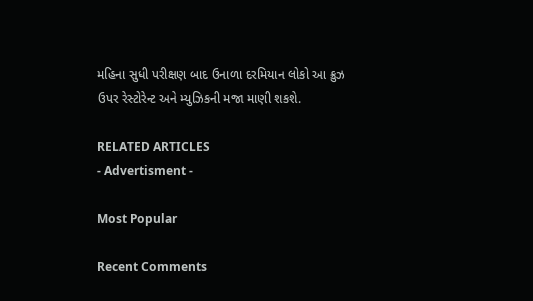મહિના સુધી પરીક્ષણ બાદ ઉનાળા દરમિયાન લોકો આ ક્રુઝ ઉપર રેસ્ટોરેન્ટ અને મ્યુઝિકની મજા માણી શકશે.

RELATED ARTICLES
- Advertisment -

Most Popular

Recent Comments